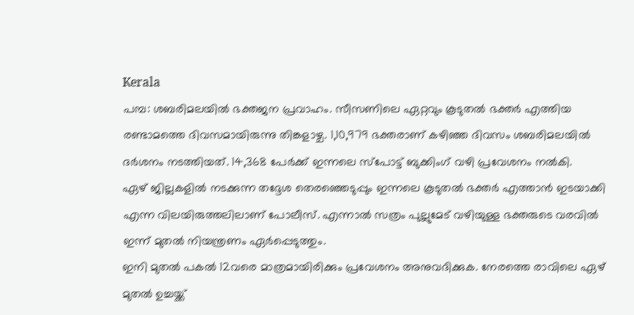Kerala
പമ്പ: ശബരിമലയിൽ ഭക്തജന പ്രവാഹം. സീസണിലെ ഏറ്റവും കൂടുതൽ ഭക്തർ എത്തിയ രണ്ടാമത്തെ ദിവസമായിരുന്നു തിങ്കളാഴ്ച. 1,10,979 ഭക്തരാണ് കഴിഞ്ഞ ദിവസം ശബരിമലയിൽ ദർശനം നടത്തിയത്. 14,368 പേർക്ക് ഇന്നലെ സ്പോട്ട് ബുക്കിംഗ് വഴി പ്രവേശനം നൽകി.
ഏഴ് ജില്ലകളിൽ നടക്കുന്ന തദ്ദേശ തെരഞ്ഞെടുപ്പും ഇന്നലെ കൂടുതൽ ഭക്തർ എത്താൻ ഇടയാക്കി എന്ന വിലയിരുത്തലിലാണ് പോലീസ്. എന്നാൽ സത്രം പുല്ലുമേട് വഴിയുള്ള ഭക്തരുടെ വരവിൽ ഇന്ന് മുതൽ നിയന്ത്രണം ഏർപ്പെടുത്തും.
ഇനി മുതൽ പകൽ 12വരെ മാത്രമായിരിക്കും പ്രവേശനം അനുവദിക്കുക. നേരത്തെ രാവിലെ ഏഴ് മുതൽ ഉച്ചയ്ക്ക്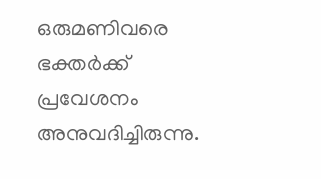ഒരുമണിവരെ ഭക്തർക്ക് പ്രവേശനം അനുവദിച്ചിരുന്നു.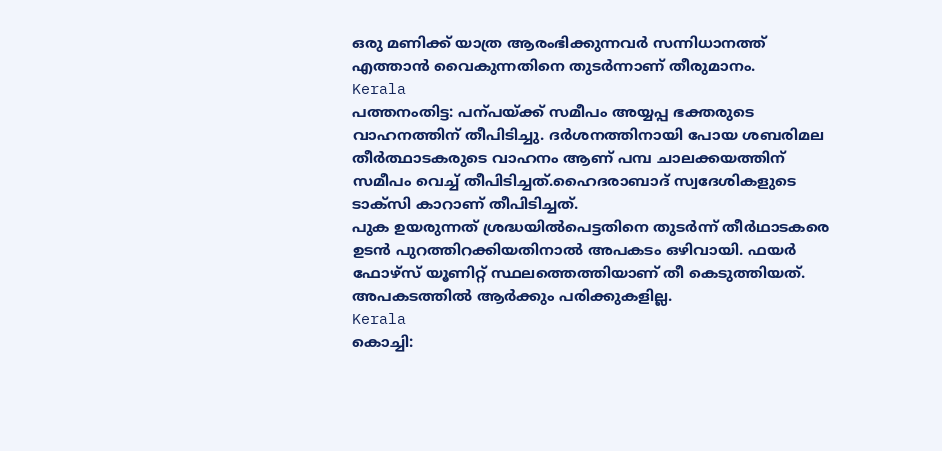ഒരു മണിക്ക് യാത്ര ആരംഭിക്കുന്നവർ സന്നിധാനത്ത് എത്താൻ വൈകുന്നതിനെ തുടർന്നാണ് തീരുമാനം.
Kerala
പത്തനംതിട്ട: പന്പയ്ക്ക് സമീപം അയ്യപ്പ ഭക്തരുടെ വാഹനത്തിന് തീപിടിച്ചു. ദർശനത്തിനായി പോയ ശബരിമല തീർത്ഥാടകരുടെ വാഹനം ആണ് പമ്പ ചാലക്കയത്തിന് സമീപം വെച്ച് തീപിടിച്ചത്.ഹൈദരാബാദ് സ്വദേശികളുടെ ടാക്സി കാറാണ് തീപിടിച്ചത്.
പുക ഉയരുന്നത് ശ്രദ്ധയിൽപെട്ടതിനെ തുടർന്ന് തീർഥാടകരെ ഉടൻ പുറത്തിറക്കിയതിനാൽ അപകടം ഒഴിവായി. ഫയർ ഫോഴ്സ് യൂണിറ്റ് സ്ഥലത്തെത്തിയാണ് തീ കെടുത്തിയത്. അപകടത്തിൽ ആർക്കും പരിക്കുകളില്ല.
Kerala
കൊച്ചി: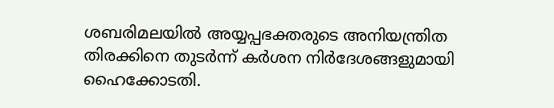ശബരിമലയിൽ അയ്യപ്പഭക്തരുടെ അനിയന്ത്രിത തിരക്കിനെ തുടർന്ന് കർശന നിർദേശങ്ങളുമായി ഹൈക്കോടതി.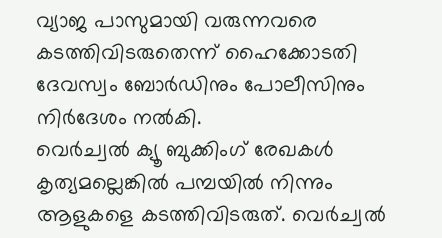വ്യാജ പാസുമായി വരുന്നവരെ കടത്തിവിടരുതെന്ന് ഹൈക്കോടതി ദേവസ്വം ബോർഡിനും പോലീസിനും നിർദേശം നൽകി.
വെർച്വൽ ക്യൂ ബുക്കിംഗ് രേഖകൾ കൃത്യമല്ലെങ്കിൽ പമ്പയിൽ നിന്നും ആളുകളെ കടത്തിവിടരുത്. വെർച്വൽ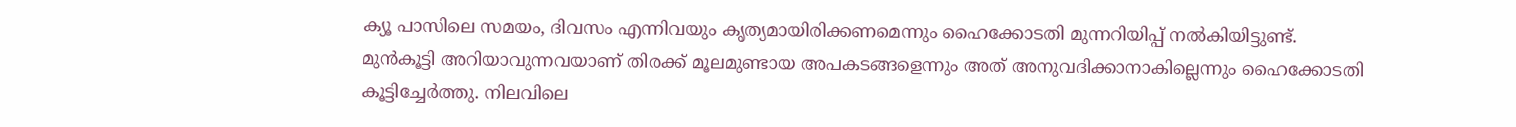ക്യൂ പാസിലെ സമയം, ദിവസം എന്നിവയും കൃത്യമായിരിക്കണമെന്നും ഹൈക്കോടതി മുന്നറിയിപ്പ് നൽകിയിട്ടുണ്ട്.
മുൻകൂട്ടി അറിയാവുന്നവയാണ് തിരക്ക് മൂലമുണ്ടായ അപകടങ്ങളെന്നും അത് അനുവദിക്കാനാകില്ലെന്നും ഹൈക്കോടതി കൂട്ടിച്ചേർത്തു. നിലവിലെ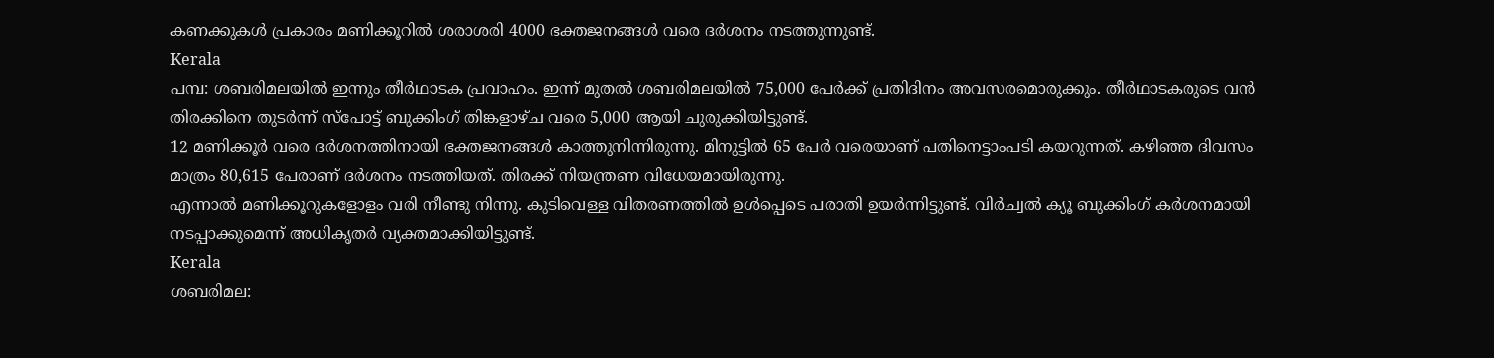കണക്കുകൾ പ്രകാരം മണിക്കൂറിൽ ശരാശരി 4000 ഭക്തജനങ്ങൾ വരെ ദർശനം നടത്തുന്നുണ്ട്.
Kerala
പമ്പ: ശബരിമലയിൽ ഇന്നും തീർഥാടക പ്രവാഹം. ഇന്ന് മുതൽ ശബരിമലയിൽ 75,000 പേർക്ക് പ്രതിദിനം അവസരമൊരുക്കും. തീർഥാടകരുടെ വൻ തിരക്കിനെ തുടർന്ന് സ്പോട്ട് ബുക്കിംഗ് തിങ്കളാഴ്ച വരെ 5,000 ആയി ചുരുക്കിയിട്ടുണ്ട്.
12 മണിക്കൂർ വരെ ദർശനത്തിനായി ഭക്തജനങ്ങൾ കാത്തുനിന്നിരുന്നു. മിനുട്ടിൽ 65 പേർ വരെയാണ് പതിനെട്ടാംപടി കയറുന്നത്. കഴിഞ്ഞ ദിവസം മാത്രം 80,615 പേരാണ് ദർശനം നടത്തിയത്. തിരക്ക് നിയന്ത്രണ വിധേയമായിരുന്നു.
എന്നാൽ മണിക്കൂറുകളോളം വരി നീണ്ടു നിന്നു. കുടിവെള്ള വിതരണത്തിൽ ഉൾപ്പെടെ പരാതി ഉയർന്നിട്ടുണ്ട്. വിർച്വൽ ക്യൂ ബുക്കിംഗ് കർശനമായി നടപ്പാക്കുമെന്ന് അധികൃതർ വ്യക്തമാക്കിയിട്ടുണ്ട്.
Kerala
ശബരിമല: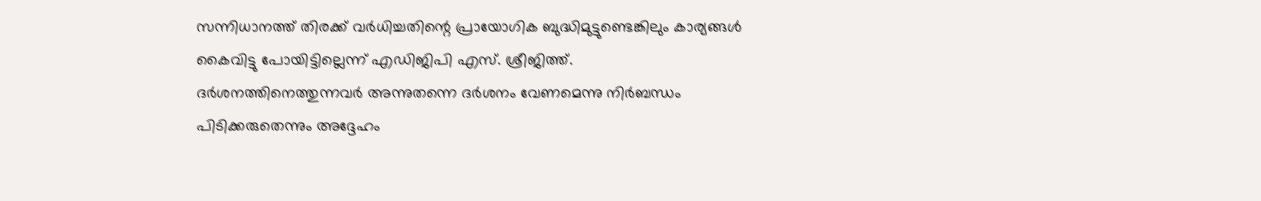സന്നിധാനത്ത് തിരക്ക് വർധിച്ചതിന്റെ പ്രായോഗിക ബുദ്ധിമുട്ടുണ്ടെങ്കിലും കാര്യങ്ങൾ കൈവിട്ടു പോയിട്ടില്ലെന്ന് എഡിജിപി എസ്. ശ്രീജിത്ത്. ദർശനത്തിനെത്തുന്നവർ അന്നുതന്നെ ദർശനം വേണമെന്നു നിർബന്ധം പിടിക്കരുതെന്നും അദ്ദേഹം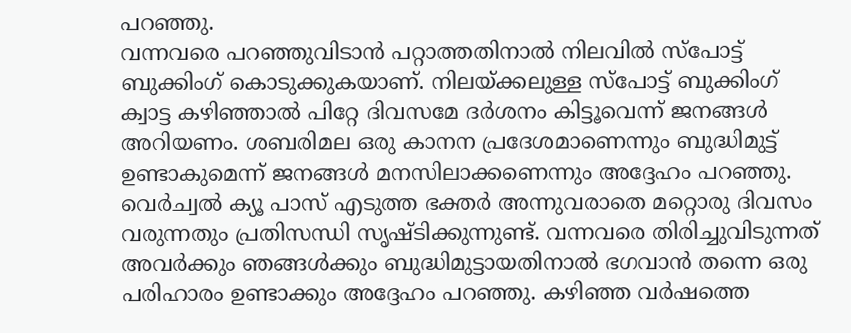പറഞ്ഞു.
വന്നവരെ പറഞ്ഞുവിടാൻ പറ്റാത്തതിനാൽ നിലവിൽ സ്പോട്ട് ബുക്കിംഗ് കൊടുക്കുകയാണ്. നിലയ്ക്കലുള്ള സ്പോട്ട് ബുക്കിംഗ് ക്വാട്ട കഴിഞ്ഞാൽ പിറ്റേ ദിവസമേ ദർശനം കിട്ടൂവെന്ന് ജനങ്ങൾ അറിയണം. ശബരിമല ഒരു കാനന പ്രദേശമാണെന്നും ബുദ്ധിമുട്ട് ഉണ്ടാകുമെന്ന് ജനങ്ങൾ മനസിലാക്കണെന്നും അദ്ദേഹം പറഞ്ഞു.
വെർച്വൽ ക്യൂ പാസ് എടുത്ത ഭക്തർ അന്നുവരാതെ മറ്റൊരു ദിവസം വരുന്നതും പ്രതിസന്ധി സൃഷ്ടിക്കുന്നുണ്ട്. വന്നവരെ തിരിച്ചുവിടുന്നത് അവർക്കും ഞങ്ങൾക്കും ബുദ്ധിമുട്ടായതിനാൽ ഭഗവാൻ തന്നെ ഒരു പരിഹാരം ഉണ്ടാക്കും അദ്ദേഹം പറഞ്ഞു. കഴിഞ്ഞ വർഷത്തെ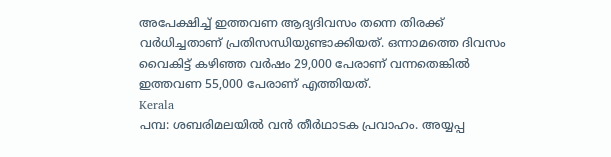അപേക്ഷിച്ച് ഇത്തവണ ആദ്യദിവസം തന്നെ തിരക്ക് വർധിച്ചതാണ് പ്രതിസന്ധിയുണ്ടാക്കിയത്. ഒന്നാമത്തെ ദിവസം വൈകിട്ട് കഴിഞ്ഞ വർഷം 29,000 പേരാണ് വന്നതെങ്കിൽ ഇത്തവണ 55,000 പേരാണ് എത്തിയത്.
Kerala
പമ്പ: ശബരിമലയിൽ വൻ തീർഥാടക പ്രവാഹം. അയ്യപ്പ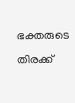ഭക്തരുടെ തിരക്ക്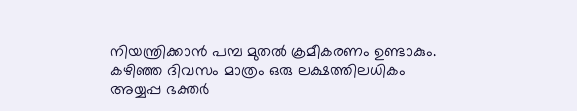നിയന്ത്രിക്കാൻ പമ്പ മുതൽ ക്രമീകരണം ഉണ്ടാകും. കഴിഞ്ഞ ദിവസം മാത്രം ഒരു ലക്ഷത്തിലധികം അയ്യപ്പ ഭക്തർ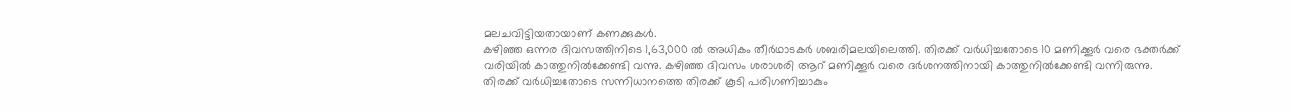മലചവിട്ടിയതായാണ് കണക്കുകൾ.
കഴിഞ്ഞ ഒന്നര ദിവസത്തിനിടെ 1,63,000 ൽ അധികം തീർഥാടകർ ശബരിമലയിലെത്തി. തിരക്ക് വർധിച്ചതോടെ 10 മണിക്കൂർ വരെ ഭക്തർക്ക് വരിയിൽ കാത്തുനിൽക്കേണ്ടി വന്നു. കഴിഞ്ഞ ദിവസം ശരാശരി ആറ് മണിക്കൂർ വരെ ദർശനത്തിനായി കാത്തുനിൽക്കേണ്ടി വന്നിരുന്നു.
തിരക്ക് വർധിച്ചതോടെ സന്നിധാനത്തെ തിരക്ക് കൂടി പരിഗണിച്ചാകും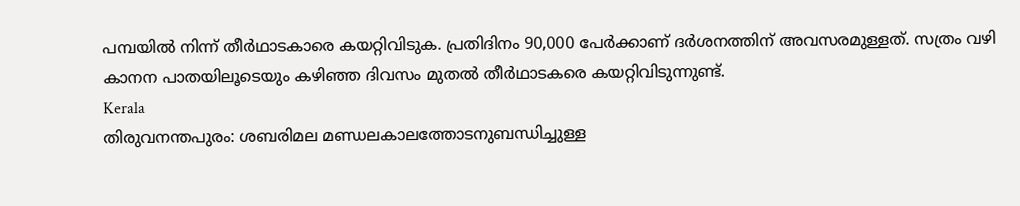പമ്പയിൽ നിന്ന് തീർഥാടകാരെ കയറ്റിവിടുക. പ്രതിദിനം 90,000 പേർക്കാണ് ദർശനത്തിന് അവസരമുള്ളത്. സത്രം വഴി കാനന പാതയിലൂടെയും കഴിഞ്ഞ ദിവസം മുതൽ തീർഥാടകരെ കയറ്റിവിടുന്നുണ്ട്.
Kerala
തിരുവനന്തപുരം: ശബരിമല മണ്ഡലകാലത്തോടനുബന്ധിച്ചുള്ള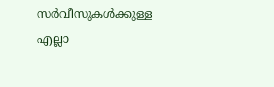സർവീസുകൾക്കുള്ള എല്ലാ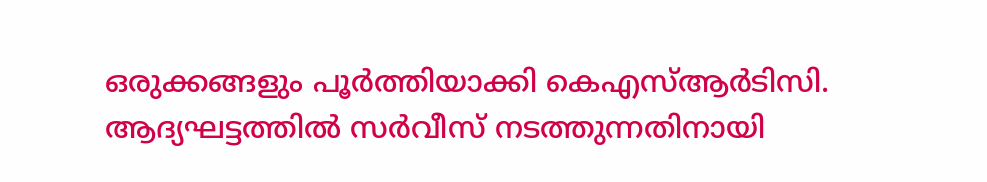ഒരുക്കങ്ങളും പൂർത്തിയാക്കി കെഎസ്ആർടിസി. ആദ്യഘട്ടത്തിൽ സർവീസ് നടത്തുന്നതിനായി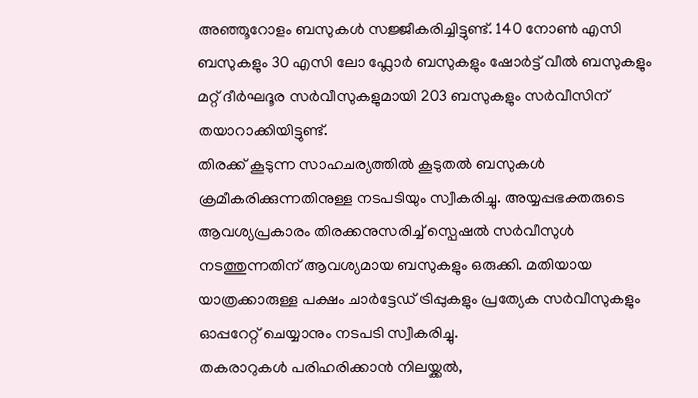അഞ്ഞൂറോളം ബസുകൾ സജ്ജീകരിച്ചിട്ടുണ്ട്. 140 നോൺ എസി ബസുകളും 30 എസി ലോ ഫ്ലോർ ബസുകളും ഷോർട്ട് വീൽ ബസുകളും മറ്റ് ദീർഘദൂര സർവീസുകളുമായി 203 ബസുകളും സർവീസിന് തയാറാക്കിയിട്ടുണ്ട്.
തിരക്ക് കൂടുന്ന സാഹചര്യത്തിൽ കൂടുതൽ ബസുകൾ ക്രമീകരിക്കുന്നതിനുള്ള നടപടിയും സ്വീകരിച്ചു. അയ്യപ്പഭക്തരുടെ ആവശ്യപ്രകാരം തിരക്കനുസരിച്ച് സ്പെഷൽ സർവീസുൾ നടത്തുന്നതിന് ആവശ്യമായ ബസുകളും ഒരുക്കി. മതിയായ യാത്രക്കാരുള്ള പക്ഷം ചാർട്ടേഡ് ട്രിപ്പുകളും പ്രത്യേക സർവീസുകളും ഓപ്പറേറ്റ് ചെയ്യാനും നടപടി സ്വീകരിച്ചു.
തകരാറുകൾ പരിഹരിക്കാൻ നിലയ്ക്കൽ,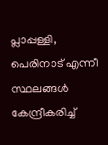പ്ലാപ്പള്ളി, പെരിനാട് എന്നീ സ്ഥലങ്ങൾ കേന്ദ്രീകരിച്ച്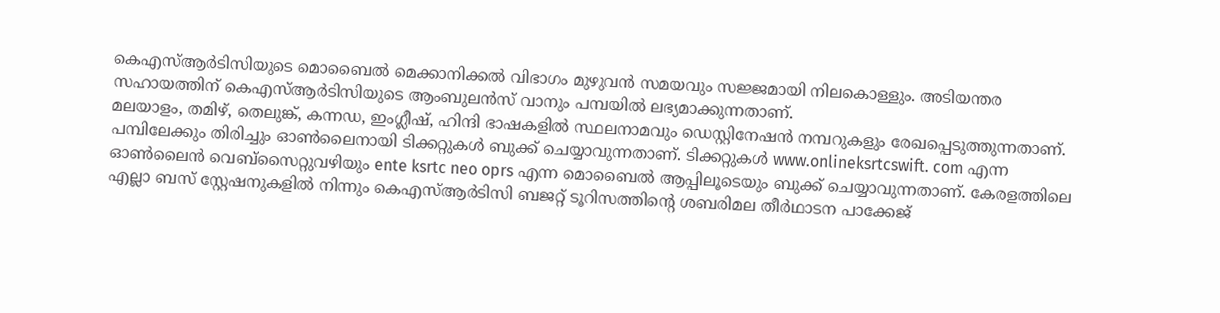കെഎസ്ആർടിസിയുടെ മൊബൈൽ മെക്കാനിക്കൽ വിഭാഗം മുഴുവൻ സമയവും സജ്ജമായി നിലകൊള്ളും. അടിയന്തര സഹായത്തിന് കെഎസ്ആർടിസിയുടെ ആംബുലൻസ് വാനും പമ്പയിൽ ലഭ്യമാക്കുന്നതാണ്.
മലയാളം, തമിഴ്, തെലുങ്ക്, കന്നഡ, ഇംഗ്ലീഷ്, ഹിന്ദി ഭാഷകളിൽ സ്ഥലനാമവും ഡെസ്റ്റിനേഷൻ നമ്പറുകളും രേഖപ്പെടുത്തുന്നതാണ്. പമ്പിലേക്കും തിരിച്ചും ഓൺലൈനായി ടിക്കറ്റുകൾ ബുക്ക് ചെയ്യാവുന്നതാണ്. ടിക്കറ്റുകൾ www.onlineksrtcswift. com എന്ന ഓൺലൈൻ വെബ്സൈറ്റുവഴിയും ente ksrtc neo oprs എന്ന മൊബൈൽ ആപ്പിലൂടെയും ബുക്ക് ചെയ്യാവുന്നതാണ്. കേരളത്തിലെ എല്ലാ ബസ് സ്റ്റേഷനുകളിൽ നിന്നും കെഎസ്ആർടിസി ബജറ്റ് ടൂറിസത്തിന്റെ ശബരിമല തീർഥാടന പാക്കേജ്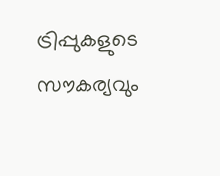ട്രിപ്പുകളുടെ സൗകര്യവും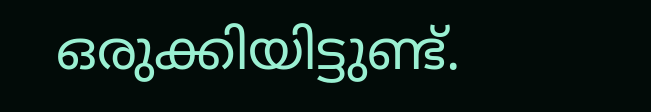ഒരുക്കിയിട്ടുണ്ട്.